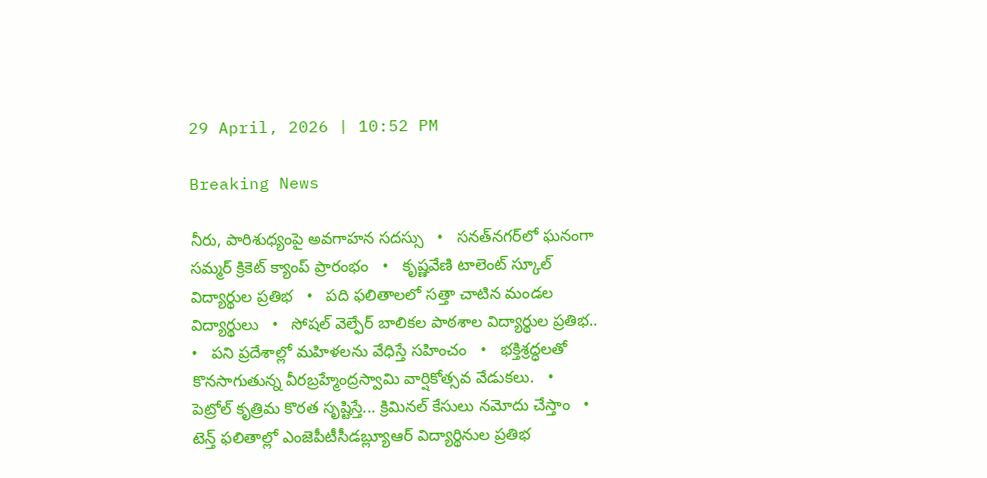29 April, 2026 | 10:52 PM

Breaking News

నీరు, పారిశుధ్యంపై అవగాహన సదస్సు   •   సనత్‌నగర్‌లో ఘనంగా సమ్మర్ క్రికెట్ క్యాంప్ ప్రారంభం   •   కృష్ణవేణి టాలెంట్ స్కూల్ విద్యార్థుల ప్రతిభ   •   పది ఫలితాలలో సత్తా చాటిన మండల విద్యార్థులు   •   సోషల్ వెల్ఫేర్ బాలికల పాఠశాల విద్యార్థుల ప్రతిభ..   •   పని ప్రదేశాల్లో మహిళలను వేధిస్తే సహించం   •   భక్తిశ్రద్ధలతో కొనసాగుతున్న వీరబ్రహ్మేంద్రస్వామి వార్షికోత్సవ వేడుకలు.   •   పెట్రోల్ కృత్రిమ కొరత సృష్టిస్తే... క్రిమినల్ కేసులు నమోదు చేస్తాం   •   టెన్త్ ఫలితాల్లో ఎంజెపీటీసీడబ్ల్యూఆర్ విద్యార్థినుల ప్రతిభ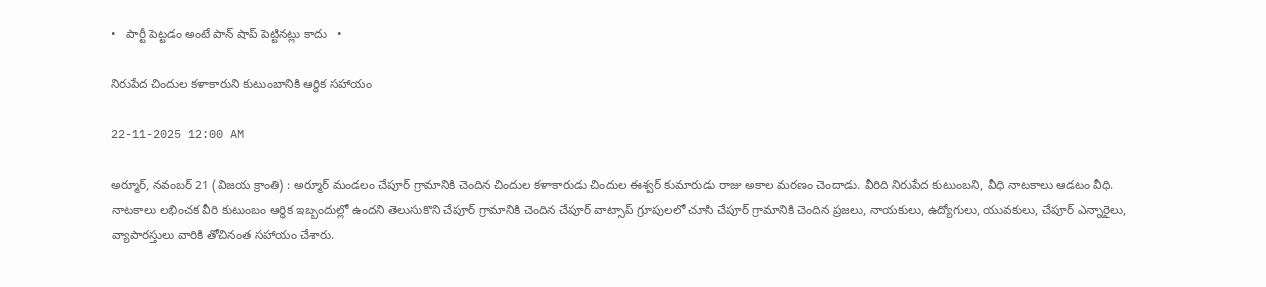•   పార్టీ పెట్టడం అంటే పాన్ షాప్ పెట్టినట్లు కాదు   •

నిరుపేద చిందుల కళాకారుని కుటుంబానికి ఆర్థిక సహాయం

22-11-2025 12:00 AM

అర్మూర్, నవంబర్ 21 (విజయ క్రాంతి) : అర్మూర్ మండలం చేపూర్ గ్రామానికి చెందిన చిందుల కళాకారుడు చిందుల ఈశ్వర్ కుమారుడు రాజు అకాల మరణం చెందాడు. వీరిది నిరుపేద కుటుంబని, వీధి నాటకాలు ఆడటం వీధి. నాటకాలు లభించక వీరి కుటుంబం ఆర్థిక ఇబ్బందుల్లో ఉందని తెలుసుకొని చేపూర్ గ్రామానికి చెందిన చేపూర్ వాట్సాప్ గ్రూపులలో చూసి చేపూర్ గ్రామానికి చెందిన ప్రజలు, నాయకులు, ఉద్యోగులు, యువకులు, చేపూర్ ఎన్నారైలు, వ్యాపారస్తులు వారికి తోచినంత సహాయం చేశారు.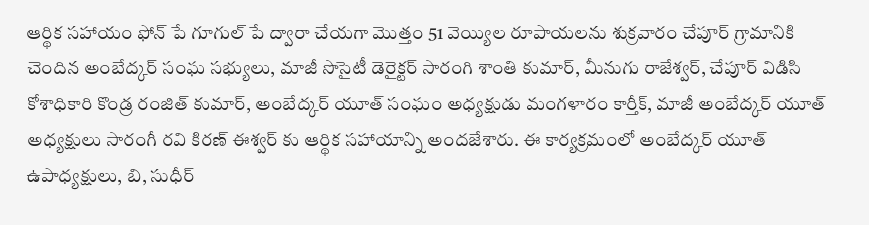ఆర్థిక సహాయం ఫోన్ పే గూగుల్ పే ద్వారా చేయగా మొత్తం 51 వెయ్యిల రూపాయలను శుక్రవారం చేపూర్ గ్రామానికి చెందిన అంబేద్కర్ సంఘ సభ్యులు, మాజీ సొసైటీ డెరైక్టర్ సారంగి శాంతి కుమార్, మీనుగు రాజేశ్వర్, చేపూర్ విడిసి కోశాధికారి కొండ్ర రంజిత్ కుమార్, అంబేద్కర్ యూత్ సంఘం అధ్యక్షుడు మంగళారం కార్తీక్, మాజీ అంబేద్కర్ యూత్ అధ్యక్షులు సారంగీ రవి కిరణ్ ఈశ్వర్ కు ఆర్థిక సహాయాన్ని అందజేశారు. ఈ కార్యక్రమంలో అంబేద్కర్ యూత్ ఉపాధ్యక్షులు, బి, సుధీర్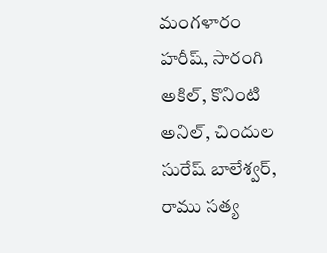మంగళారం హరీష్, సారంగి అకిల్, కొనింటి అనిల్, చిందుల సురేష్ బాలేశ్వర్, రాము సత్య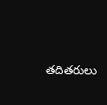తదితరులు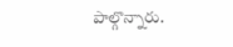పాల్గొన్నారు.